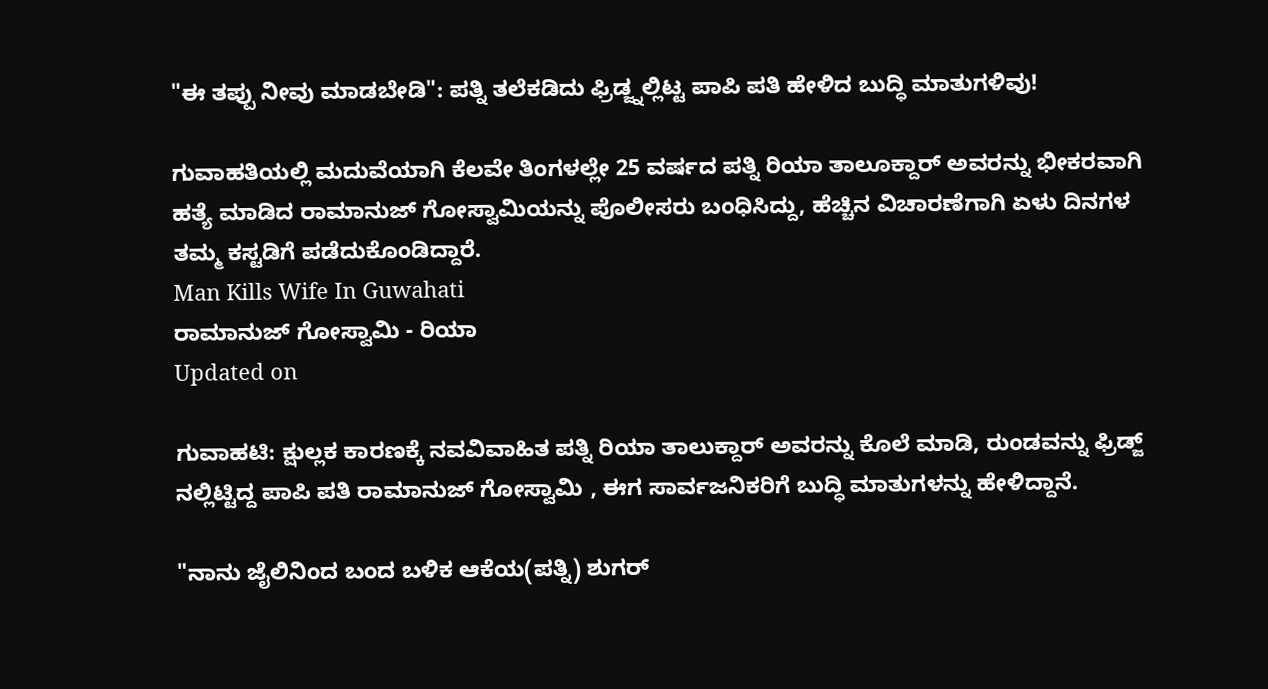"ಈ ತಪ್ಪು ನೀವು ಮಾಡಬೇಡಿ": ಪತ್ನಿ ತಲೆಕಡಿದು ಫ್ರಿಡ್ಜ್ನಲ್ಲಿಟ್ಟ ಪಾಪಿ ಪತಿ ಹೇಳಿದ ಬುದ್ಧಿ ಮಾತುಗಳಿವು!

ಗುವಾಹತಿಯಲ್ಲಿ ಮದುವೆಯಾಗಿ ಕೆಲವೇ ತಿಂಗಳಲ್ಲೇ 25 ವರ್ಷದ ಪತ್ನಿ ರಿಯಾ ತಾಲೂಕ್ದಾರ್ ಅವರನ್ನು ಭೀಕರವಾಗಿ ಹತ್ಯೆ ಮಾಡಿದ ರಾಮಾನುಜ್ ಗೋಸ್ವಾಮಿಯನ್ನು ಪೊಲೀಸರು ಬಂಧಿಸಿದ್ದು, ಹೆಚ್ಚಿನ ವಿಚಾರಣೆಗಾಗಿ ಏಳು ದಿನಗಳ ತಮ್ಮ ಕಸ್ಟಡಿಗೆ ಪಡೆದುಕೊಂಡಿದ್ದಾರೆ.
Man Kills Wife In Guwahati
ರಾಮಾನುಜ್ ಗೋಸ್ವಾಮಿ - ರಿಯಾ
Updated on

ಗುವಾಹಟಿ: ಕ್ಷುಲ್ಲಕ ಕಾರಣಕ್ಕೆ ನವವಿವಾಹಿತ ಪತ್ನಿ ರಿಯಾ ತಾಲುಕ್ದಾರ್ ಅವರನ್ನು ಕೊಲೆ ಮಾಡಿ, ರುಂಡವನ್ನು ಫ್ರಿಡ್ಜ್ ನಲ್ಲಿಟ್ಟಿದ್ದ ಪಾಪಿ ಪತಿ ರಾಮಾನುಜ್ ಗೋಸ್ವಾಮಿ , ಈಗ ಸಾರ್ವಜನಿಕರಿಗೆ ಬುದ್ಧಿ ಮಾತುಗಳನ್ನು ಹೇಳಿದ್ದಾನೆ.

"ನಾನು ಜೈಲಿನಿಂದ ಬಂದ ಬಳಿಕ ಆಕೆಯ(ಪತ್ನಿ) ಶುಗರ್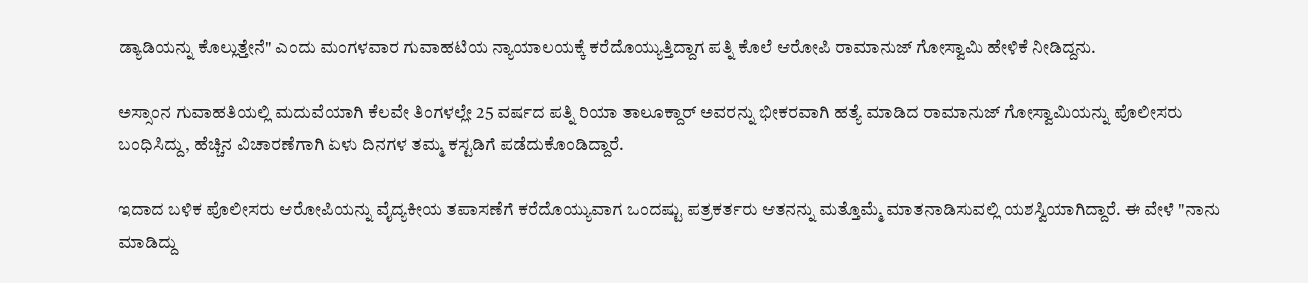ಡ್ಯಾಡಿಯನ್ನು ಕೊಲ್ಲುತ್ತೇನೆ" ಎಂದು ಮಂಗಳವಾರ ಗುವಾಹಟಿಯ ನ್ಯಾಯಾಲಯಕ್ಕೆ ಕರೆದೊಯ್ಯುತ್ತಿದ್ದಾಗ ಪತ್ನಿ ಕೊಲೆ ಆರೋಪಿ ರಾಮಾನುಜ್ ಗೋಸ್ವಾಮಿ ಹೇಳಿಕೆ ನೀಡಿದ್ದನು.

ಅಸ್ಸಾಂನ ಗುವಾಹತಿಯಲ್ಲಿ ಮದುವೆಯಾಗಿ ಕೆಲವೇ ತಿಂಗಳಲ್ಲೇ 25 ವರ್ಷದ ಪತ್ನಿ ರಿಯಾ ತಾಲೂಕ್ದಾರ್ ಅವರನ್ನು ಭೀಕರವಾಗಿ ಹತ್ಯೆ ಮಾಡಿದ ರಾಮಾನುಜ್ ಗೋಸ್ವಾಮಿಯನ್ನು ಪೊಲೀಸರು ಬಂಧಿಸಿದ್ದು, ಹೆಚ್ಚಿನ ವಿಚಾರಣೆಗಾಗಿ ಏಳು ದಿನಗಳ ತಮ್ಮ ಕಸ್ಟಡಿಗೆ ಪಡೆದುಕೊಂಡಿದ್ದಾರೆ.

ಇದಾದ ಬಳಿಕ ಪೊಲೀಸರು ಆರೋಪಿಯನ್ನು ವೈದ್ಯಕೀಯ ತಪಾಸಣೆಗೆ ಕರೆದೊಯ್ಯುವಾಗ ಒಂದಷ್ಟು ಪತ್ರಕರ್ತರು ಆತನನ್ನು ಮತ್ತೊಮ್ಮೆ ಮಾತನಾಡಿಸುವಲ್ಲಿ ಯಶಸ್ವಿಯಾಗಿದ್ದಾರೆ. ಈ ವೇಳೆ "ನಾನು ಮಾಡಿದ್ದು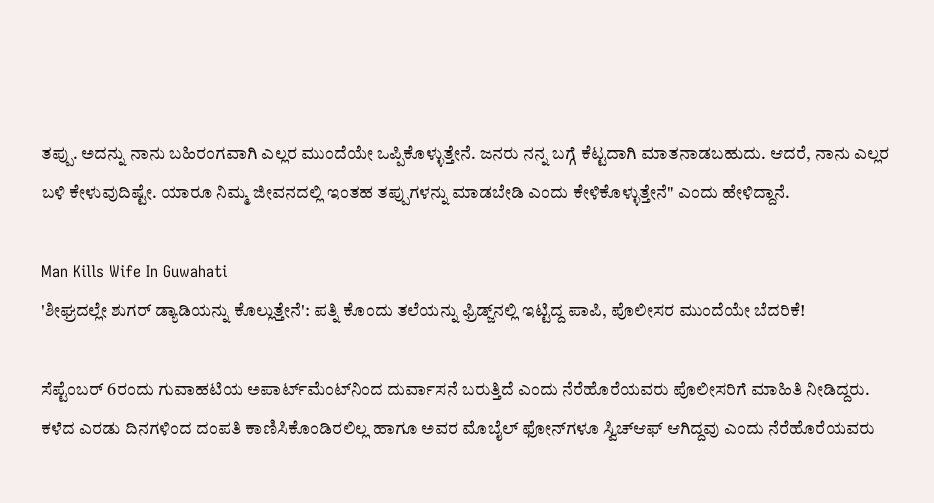ತಪ್ಪು. ಅದನ್ನು ನಾನು ಬಹಿರಂಗವಾಗಿ ಎಲ್ಲರ ಮುಂದೆಯೇ ಒಪ್ಪಿಕೊಳ್ಳುತ್ತೇನೆ. ಜನರು ನನ್ನ ಬಗ್ಗೆ ಕೆಟ್ಟದಾಗಿ ಮಾತನಾಡಬಹುದು. ಆದರೆ, ನಾನು ಎಲ್ಲರ ಬಳಿ ಕೇಳುವುದಿಷ್ಟೇ. ಯಾರೂ ನಿಮ್ಮ ಜೀವನದಲ್ಲಿ ಇಂತಹ ತಪ್ಪುಗಳನ್ನು ಮಾಡಬೇಡಿ ಎಂದು ಕೇಳಿಕೊಳ್ಳುತ್ತೇನೆ" ಎಂದು ಹೇಳಿದ್ದಾನೆ.

Man Kills Wife In Guwahati
'ಶೀಘ್ರದಲ್ಲೇ ಶುಗರ್ ಡ್ಯಾಡಿಯನ್ನು ಕೊಲ್ಲುತ್ತೇನೆ': ಪತ್ನಿ ಕೊಂದು ತಲೆಯನ್ನು ಫ್ರಿಡ್ಜ್‌ನಲ್ಲಿ ಇಟ್ಟಿದ್ದ ಪಾಪಿ, ಪೊಲೀಸರ ಮುಂದೆಯೇ ಬೆದರಿಕೆ!

ಸೆಪ್ಟೆಂಬರ್ 6ರಂದು ಗುವಾಹಟಿಯ ಅಪಾರ್ಟ್‌ಮೆಂಟ್‌ನಿಂದ ದುರ್ವಾಸನೆ ಬರುತ್ತಿದೆ ಎಂದು ನೆರೆಹೊರೆಯವರು ಪೊಲೀಸರಿಗೆ ಮಾಹಿತಿ ನೀಡಿದ್ದರು. ಕಳೆದ ಎರಡು ದಿನಗಳಿಂದ ದಂಪತಿ ಕಾಣಿಸಿಕೊಂಡಿರಲಿಲ್ಲ ಹಾಗೂ ಅವರ ಮೊಬೈಲ್ ಫೋನ್‌ಗಳೂ ಸ್ವಿಚ್‌ಆಫ್ ಆಗಿದ್ದವು ಎಂದು ನೆರೆಹೊರೆಯವರು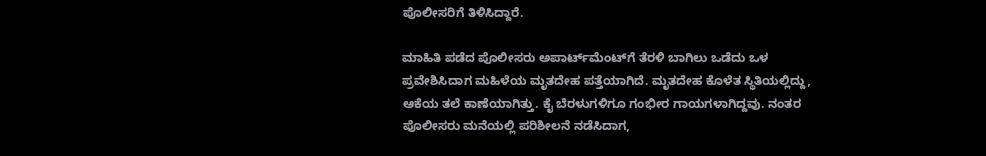ಪೊಲೀಸರಿಗೆ ತಿಳಿಸಿದ್ದಾರೆ.

ಮಾಹಿತಿ ಪಡೆದ ಪೊಲೀಸರು ಅಪಾರ್ಟ್‌ಮೆಂಟ್‌ಗೆ ತೆರಳಿ ಬಾಗಿಲು ಒಡೆದು ಒಳ ಪ್ರವೇಶಿಸಿದಾಗ ಮಹಿಳೆಯ ಮೃತದೇಹ ಪತ್ತೆಯಾಗಿದೆ. ಮೃತದೇಹ ಕೊಳೆತ ಸ್ಥಿತಿಯಲ್ಲಿದ್ದು, ಆಕೆಯ ತಲೆ ಕಾಣೆಯಾಗಿತ್ತು. ಕೈ ಬೆರಳುಗಳಿಗೂ ಗಂಭೀರ ಗಾಯಗಳಾಗಿದ್ದವು. ನಂತರ ಪೊಲೀಸರು ಮನೆಯಲ್ಲಿ ಪರಿಶೀಲನೆ ನಡೆಸಿದಾಗ,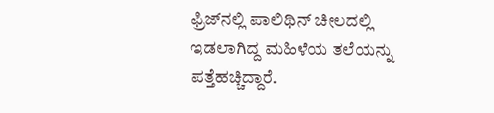ಫ್ರಿಜ್‌ನಲ್ಲಿ ಪಾಲಿಥಿನ್ ಚೀಲದಲ್ಲಿ ಇಡಲಾಗಿದ್ದ ಮಹಿಳೆಯ ತಲೆಯನ್ನು ಪತ್ತೆಹಚ್ಚಿದ್ದಾರೆ.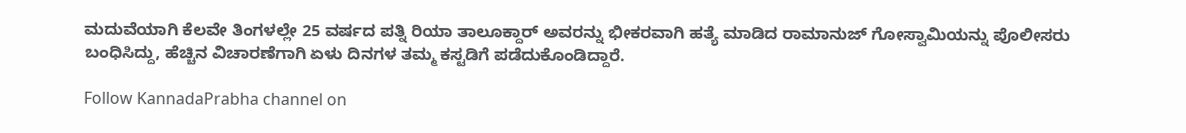ಮದುವೆಯಾಗಿ ಕೆಲವೇ ತಿಂಗಳಲ್ಲೇ 25 ವರ್ಷದ ಪತ್ನಿ ರಿಯಾ ತಾಲೂಕ್ದಾರ್ ಅವರನ್ನು ಭೀಕರವಾಗಿ ಹತ್ಯೆ ಮಾಡಿದ ರಾಮಾನುಜ್ ಗೋಸ್ವಾಮಿಯನ್ನು ಪೊಲೀಸರು ಬಂಧಿಸಿದ್ದು, ಹೆಚ್ಚಿನ ವಿಚಾರಣೆಗಾಗಿ ಏಳು ದಿನಗಳ ತಮ್ಮ ಕಸ್ಟಡಿಗೆ ಪಡೆದುಕೊಂಡಿದ್ದಾರೆ.

Follow KannadaPrabha channel on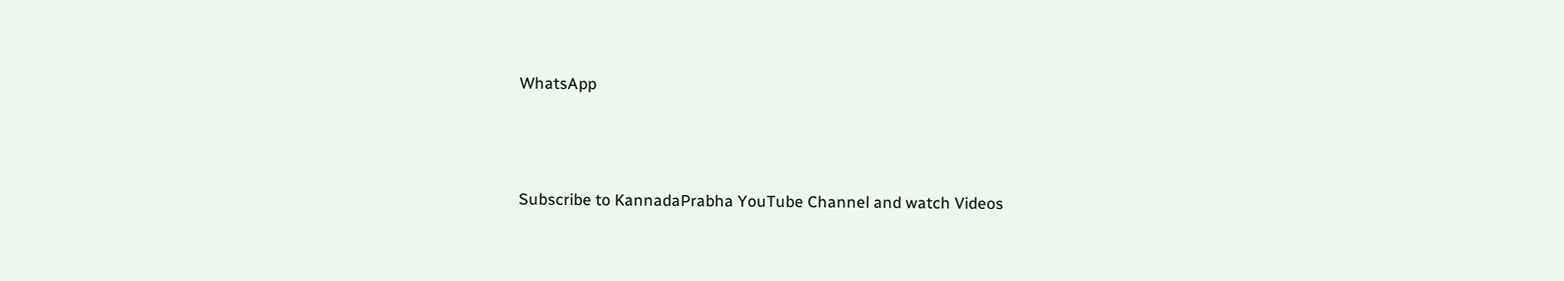WhatsApp



Subscribe to KannadaPrabha YouTube Channel and watch Videos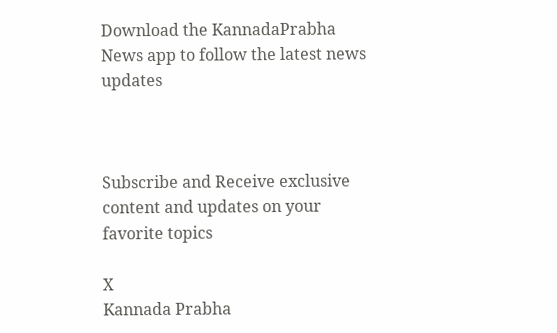Download the KannadaPrabha News app to follow the latest news updates



Subscribe and Receive exclusive content and updates on your favorite topics

X
Kannada Prabha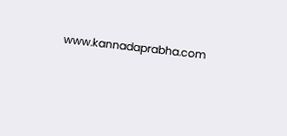www.kannadaprabha.com